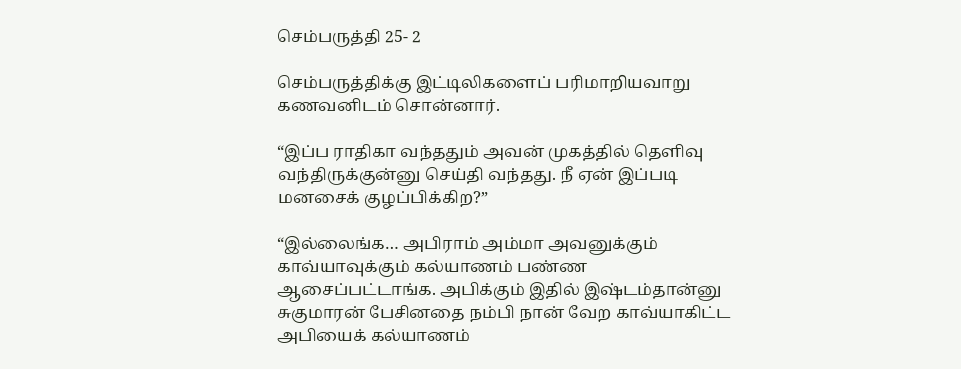செம்பருத்தி 25- 2

செம்பருத்திக்கு இட்டிலிகளைப் பரிமாறியவாறு கணவனிடம் சொன்னார்.

“இப்ப ராதிகா வந்ததும் அவன் முகத்தில் தெளிவு வந்திருக்குன்னு செய்தி வந்தது. நீ ஏன் இப்படி மனசைக் குழப்பிக்கிற?”

“இல்லைங்க… அபிராம் அம்மா அவனுக்கும் காவ்யாவுக்கும் கல்யாணம் பண்ண ஆசைப்பட்டாங்க. அபிக்கும் இதில் இஷ்டம்தான்னு சுகுமாரன் பேசினதை நம்பி நான் வேற காவ்யாகிட்ட அபியைக் கல்யாணம்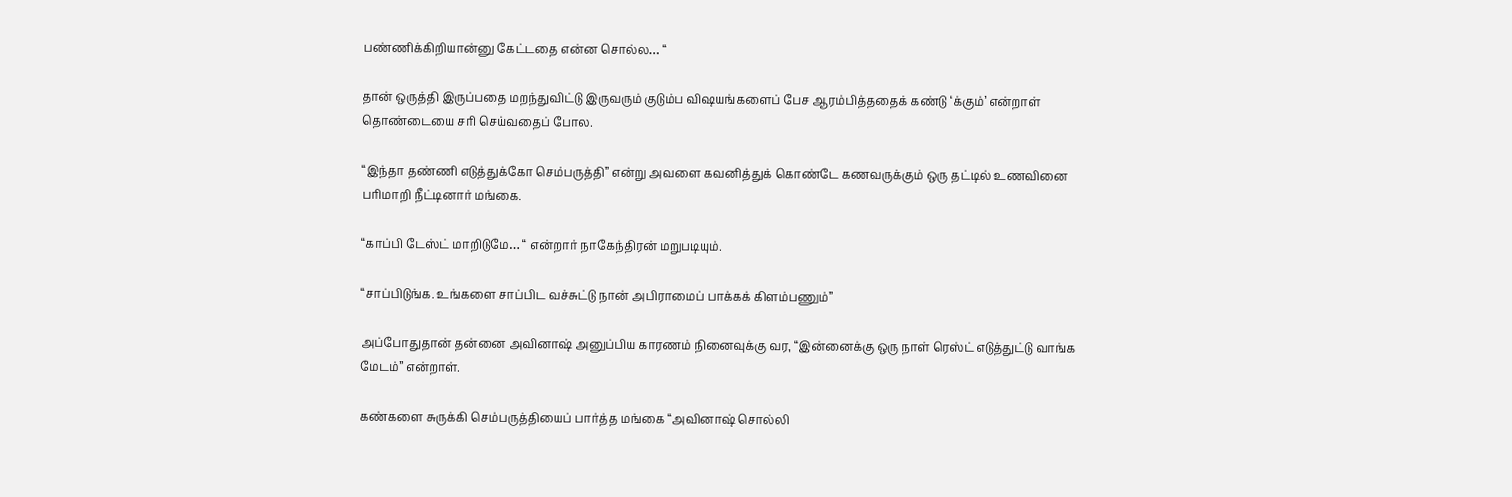பண்ணிக்கிறியான்னு கேட்டதை என்ன சொல்ல… “

தான் ஒருத்தி இருப்பதை மறந்துவிட்டு இருவரும் குடும்ப விஷயங்களைப் பேச ஆரம்பித்ததைக் கண்டு ‘க்கும்’ என்றாள் தொண்டையை சரி செய்வதைப் போல.

“இந்தா தண்ணி எடுத்துக்கோ செம்பருத்தி” என்று அவளை கவனித்துக் கொண்டே கணவருக்கும் ஒரு தட்டில் உணவினை பரிமாறி நீட்டினார் மங்கை.

“காப்பி டேஸ்ட் மாறிடுமே… “ என்றார் நாகேந்திரன் மறுபடியும்.

“சாப்பிடுங்க. உங்களை சாப்பிட வச்சுட்டு நான் அபிராமைப் பாக்கக் கிளம்பணும்”

அப்போதுதான் தன்னை அவினாஷ் அனுப்பிய காரணம் நினைவுக்கு வர, “இன்னைக்கு ஒரு நாள் ரெஸ்ட் எடுத்துட்டு வாங்க மேடம்” என்றாள்.

கண்களை சுருக்கி செம்பருத்தியைப் பார்த்த மங்கை “அவினாஷ் சொல்லி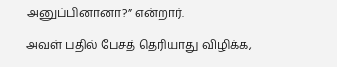அனுப்பினானா?” என்றார்.

அவள் பதில் பேசத் தெரியாது விழிக்க,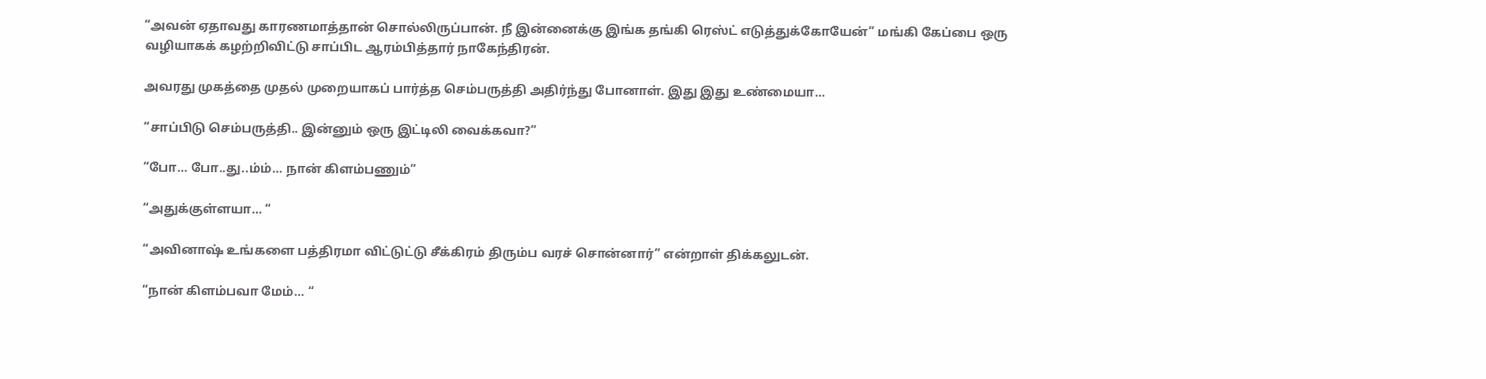“அவன் ஏதாவது காரணமாத்தான் சொல்லிருப்பான். நீ இன்னைக்கு இங்க தங்கி ரெஸ்ட் எடுத்துக்கோயேன்” மங்கி கேப்பை ஒரு வழியாகக் கழற்றிவிட்டு சாப்பிட ஆரம்பித்தார் நாகேந்திரன்.

அவரது முகத்தை முதல் முறையாகப் பார்த்த செம்பருத்தி அதிர்ந்து போனாள். இது இது உண்மையா…

“சாப்பிடு செம்பருத்தி.. இன்னும் ஒரு இட்டிலி வைக்கவா?”

“போ… போ..து..ம்ம்… நான் கிளம்பணும்”

“அதுக்குள்ளயா… “

“அவினாஷ் உங்களை பத்திரமா விட்டுட்டு சீக்கிரம் திரும்ப வரச் சொன்னார்” என்றாள் திக்கலுடன்.

“நான் கிளம்பவா மேம்… “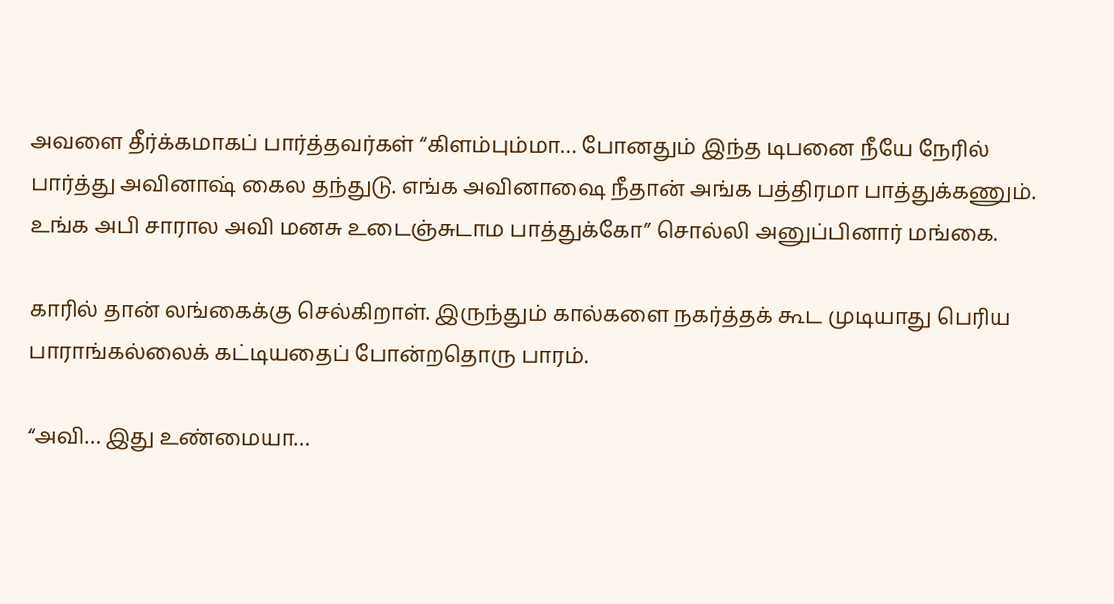அவளை தீர்க்கமாகப் பார்த்தவர்கள் “கிளம்பும்மா… போனதும் இந்த டிபனை நீயே நேரில் பார்த்து அவினாஷ் கைல தந்துடு. எங்க அவினாஷை நீதான் அங்க பத்திரமா பாத்துக்கணும். உங்க அபி சாரால அவி மனசு உடைஞ்சுடாம பாத்துக்கோ” சொல்லி அனுப்பினார் மங்கை.

காரில் தான் லங்கைக்கு செல்கிறாள். இருந்தும் கால்களை நகர்த்தக் கூட முடியாது பெரிய பாராங்கல்லைக் கட்டியதைப் போன்றதொரு பாரம்.

“அவி… இது உண்மையா…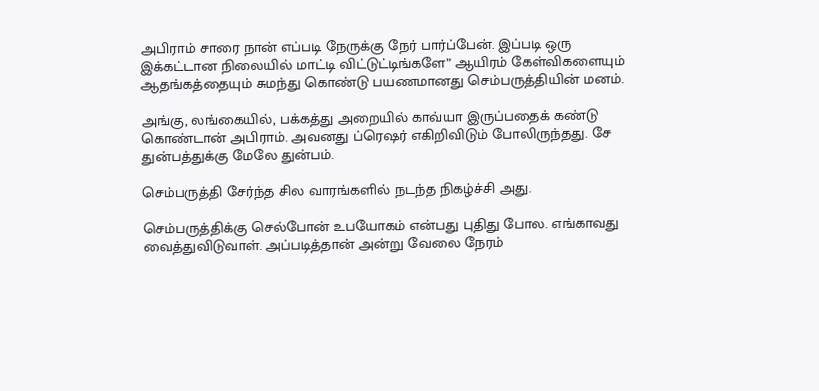அபிராம் சாரை நான் எப்படி நேருக்கு நேர் பார்ப்பேன். இப்படி ஒரு இக்கட்டான நிலையில் மாட்டி விட்டுட்டிங்களே” ஆயிரம் கேள்விகளையும் ஆதங்கத்தையும் சுமந்து கொண்டு பயணமானது செம்பருத்தியின் மனம்.

அங்கு, லங்கையில், பக்கத்து அறையில் காவ்யா இருப்பதைக் கண்டு கொண்டான் அபிராம். அவனது ப்ரெஷர் எகிறிவிடும் போலிருந்தது. சே துன்பத்துக்கு மேலே துன்பம்.

செம்பருத்தி சேர்ந்த சில வாரங்களில் நடந்த நிகழ்ச்சி அது.

செம்பருத்திக்கு செல்போன் உபயோகம் என்பது புதிது போல. எங்காவது வைத்துவிடுவாள். அப்படித்தான் அன்று வேலை நேரம்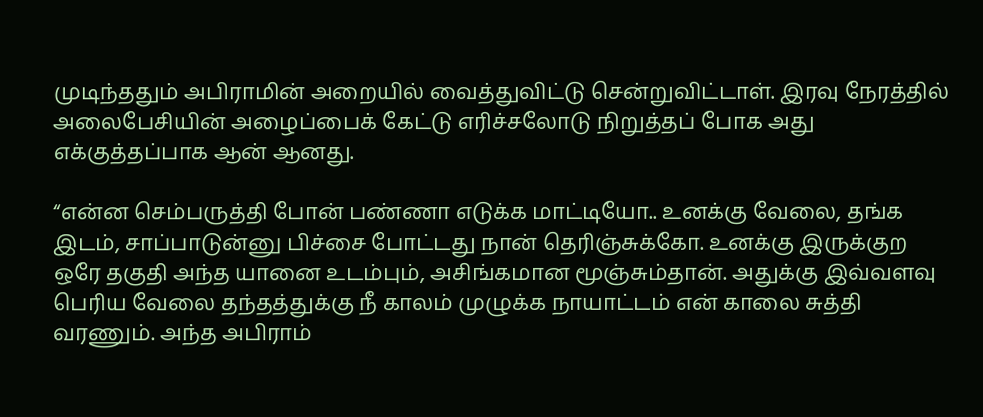முடிந்ததும் அபிராமின் அறையில் வைத்துவிட்டு சென்றுவிட்டாள். இரவு நேரத்தில் அலைபேசியின் அழைப்பைக் கேட்டு எரிச்சலோடு நிறுத்தப் போக அது எக்குத்தப்பாக ஆன் ஆனது.

“என்ன செம்பருத்தி போன் பண்ணா எடுக்க மாட்டியோ.. உனக்கு வேலை, தங்க இடம், சாப்பாடுன்னு பிச்சை போட்டது நான் தெரிஞ்சுக்கோ. உனக்கு இருக்குற ஒரே தகுதி அந்த யானை உடம்பும், அசிங்கமான மூஞ்சும்தான். அதுக்கு இவ்வளவு பெரிய வேலை தந்தத்துக்கு நீ காலம் முழுக்க நாயாட்டம் என் காலை சுத்தி வரணும். அந்த அபிராம்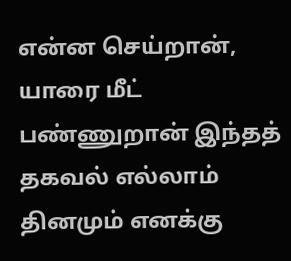என்ன செய்றான், யாரை மீட் பண்ணுறான் இந்தத் தகவல் எல்லாம் தினமும் எனக்கு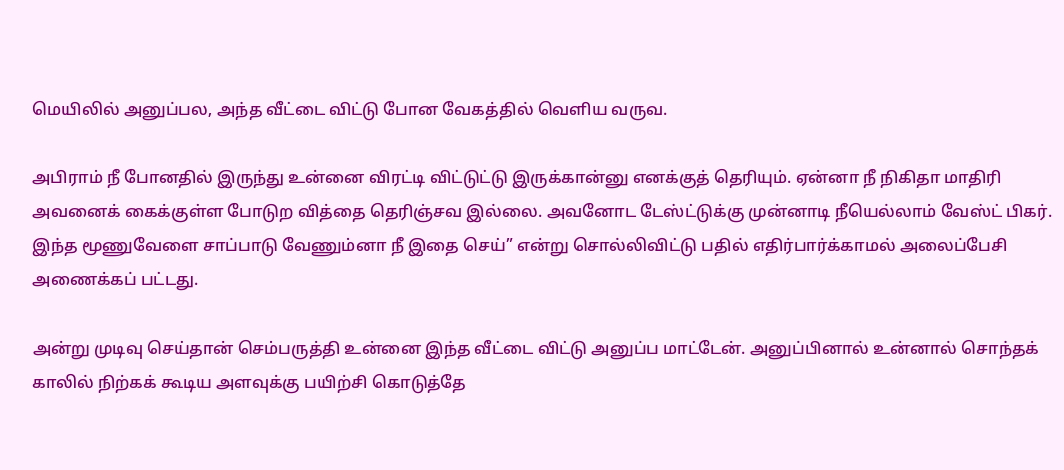மெயிலில் அனுப்பல, அந்த வீட்டை விட்டு போன வேகத்தில் வெளிய வருவ.

அபிராம் நீ போனதில் இருந்து உன்னை விரட்டி விட்டுட்டு இருக்கான்னு எனக்குத் தெரியும். ஏன்னா நீ நிகிதா மாதிரி அவனைக் கைக்குள்ள போடுற வித்தை தெரிஞ்சவ இல்லை. அவனோட டேஸ்ட்டுக்கு முன்னாடி நீயெல்லாம் வேஸ்ட் பிகர். இந்த மூணுவேளை சாப்பாடு வேணும்னா நீ இதை செய்” என்று சொல்லிவிட்டு பதில் எதிர்பார்க்காமல் அலைப்பேசி அணைக்கப் பட்டது.

அன்று முடிவு செய்தான் செம்பருத்தி உன்னை இந்த வீட்டை விட்டு அனுப்ப மாட்டேன். அனுப்பினால் உன்னால் சொந்தக் காலில் நிற்கக் கூடிய அளவுக்கு பயிற்சி கொடுத்தே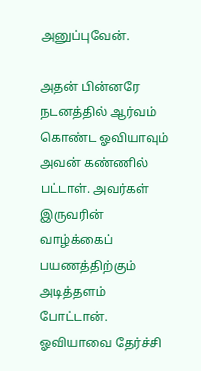அனுப்புவேன்.

அதன் பின்னரே நடனத்தில் ஆர்வம் கொண்ட ஓவியாவும் அவன் கண்ணில் பட்டாள். அவர்கள் இருவரின் வாழ்க்கைப் பயணத்திற்கும் அடித்தளம் போட்டான். ஓவியாவை தேர்ச்சி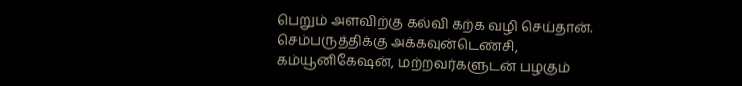பெறும் அளவிற்கு கல்வி கற்க வழி செய்தான். செம்பருத்திக்கு அக்கவுன்டெண்சி, கம்யூனிகேஷன், மற்றவர்களுடன் பழகும்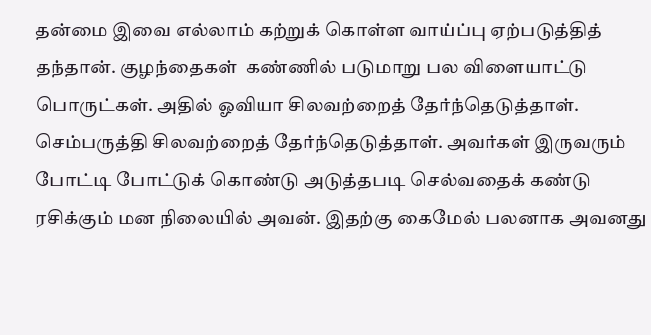தன்மை இவை எல்லாம் கற்றுக் கொள்ள வாய்ப்பு ஏற்படுத்தித் தந்தான். குழந்தைகள்  கண்ணில் படுமாறு பல விளையாட்டு பொருட்கள். அதில் ஓவியா சிலவற்றைத் தேர்ந்தெடுத்தாள். செம்பருத்தி சிலவற்றைத் தேர்ந்தெடுத்தாள். அவர்கள் இருவரும் போட்டி போட்டுக் கொண்டு அடுத்தபடி செல்வதைக் கண்டு ரசிக்கும் மன நிலையில் அவன். இதற்கு கைமேல் பலனாக அவனது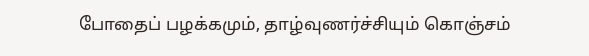போதைப் பழக்கமும், தாழ்வுணர்ச்சியும் கொஞ்சம்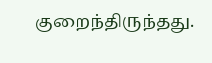குறைந்திருந்தது.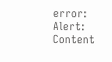error: Alert: Content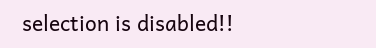selection is disabled!!